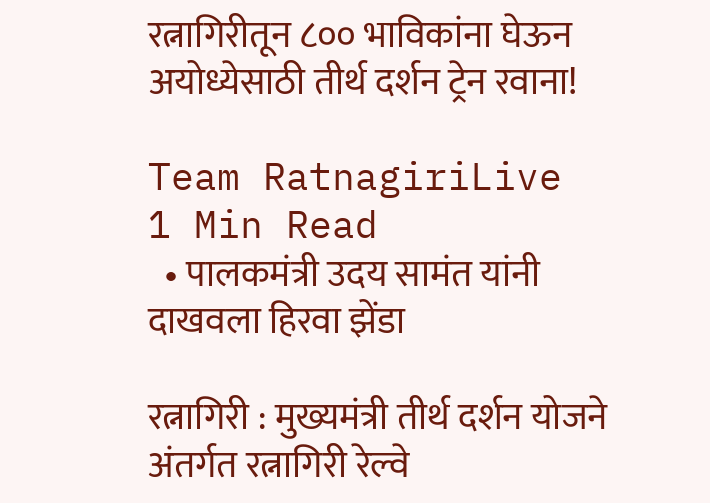रत्नागिरीतून ८०० भाविकांना घेऊन अयोध्येसाठी तीर्थ दर्शन ट्रेन रवाना!

Team RatnagiriLive
1 Min Read
  • पालकमंत्री उदय सामंत यांनी दाखवला हिरवा झेंडा

रत्नागिरी : मुख्यमंत्री तीर्थ दर्शन योजने अंतर्गत रत्नागिरी रेल्वे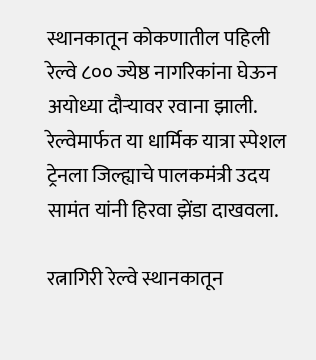स्थानकातून कोकणातील पहिली रेल्वे ८०० ज्येष्ठ नागरिकांना घेऊन अयोध्या दौऱ्यावर रवाना झाली. रेल्वेमार्फत या धार्मिक यात्रा स्पेशल ट्रेनला जिल्ह्याचे पालकमंत्री उदय सामंत यांनी हिरवा झेंडा दाखवला.

रत्नागिरी रेल्वे स्थानकातून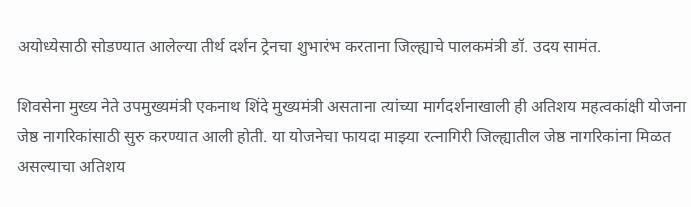अयोध्येसाठी सोडण्यात आलेल्या तीर्थ दर्शन ट्रेनचा शुभारंभ करताना जिल्ह्याचे पालकमंत्री डॉ. उदय सामंत.

शिवसेना मुख्य नेते उपमुख्यमंत्री एकनाथ शिंदे मुख्यमंत्री असताना त्यांच्या मार्गदर्शनाखाली ही अतिशय महत्वकांक्षी योजना जेष्ठ नागरिकांसाठी सुरु करण्यात आली होती. या योजनेचा फायदा माझ्या रत्नागिरी जिल्ह्यातील जेष्ठ नागरिकांना मिळत असल्याचा अतिशय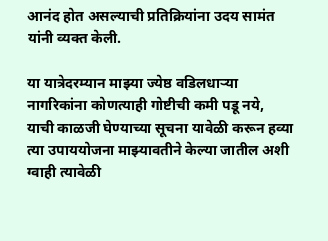आनंद होत असल्याची प्रतिक्रियांना उदय सामंत यांनी व्यक्त केली.

या यात्रेदरम्यान माझ्या ज्येष्ठ वडिलधाऱ्या नागरिकांना कोणत्याही गोष्टीची कमी पडू नये, याची काळजी घेण्याच्या सूचना यावेळी करून हव्या त्या उपाययोजना माझ्यावतीने केल्या जातील अशी ग्वाही त्यावेळी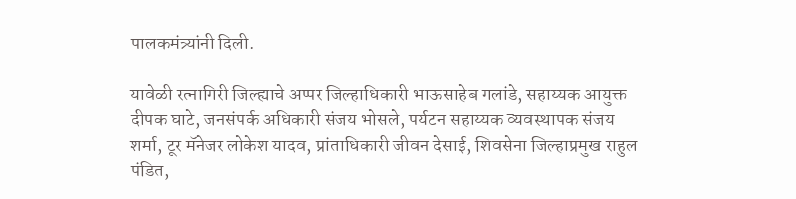पालकमंत्र्यांनी दिली.

यावेळी रत्नागिरी जिल्ह्याचे अप्पर जिल्हाधिकारी भाऊसाहेब गलांडे, सहाय्यक आयुक्त दीपक घाटे, जनसंपर्क अधिकारी संजय भोसले, पर्यटन सहाय्यक व्यवस्थापक संजय शर्मा, टूर मॅनेजर लोकेश यादव, प्रांताधिकारी जीवन देसाई, शिवसेना जिल्हाप्रमुख राहुल पंडित,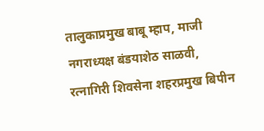तालुकाप्रमुख बाबू म्हाप, माजी नगराध्यक्ष बंडयाशेठ साळवी, रत्नागिरी शिवसेना शहरप्रमुख बिपीन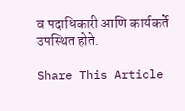व पदाधिकारी आणि कार्यकर्ते उपस्थित होते.

Share This Article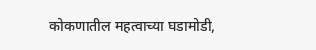कोकणातील महत्वाच्या घडामोडी,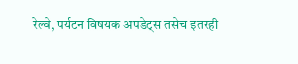रेल्वे, पर्यटन विषयक अपडेट्स तसेच इतरही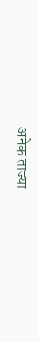अनेक ताज्या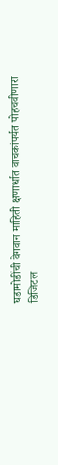घडामोडींची वेगवान माहिती क्षणार्धात वाचकांपर्यत पोहचवीणारा डिजिटल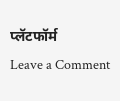प्लॅटफॉर्म
Leave a Comment